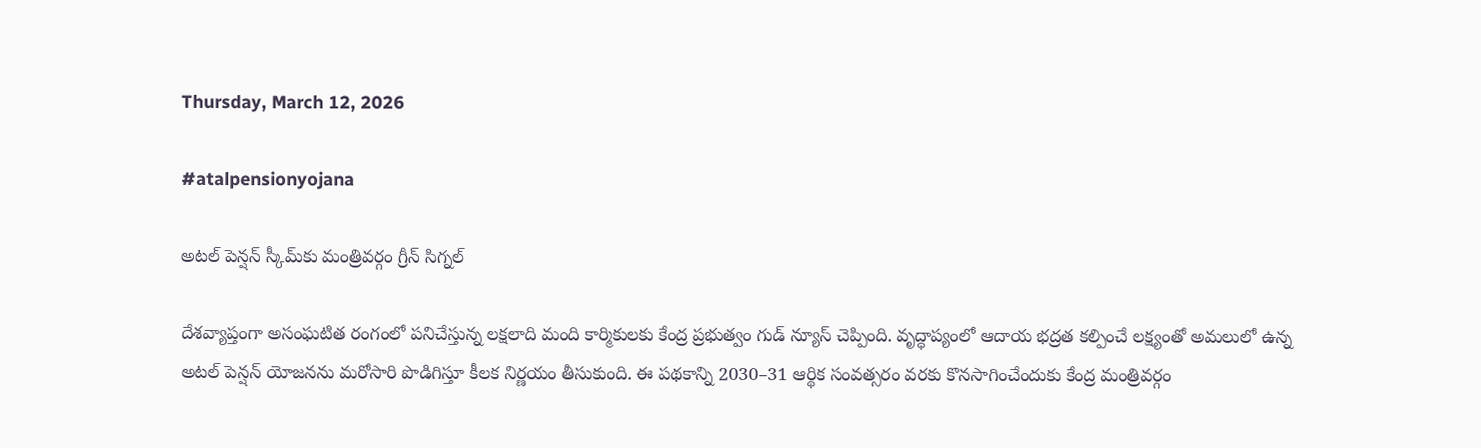Thursday, March 12, 2026

#atalpensionyojana

అటల్ పెన్షన్ స్కీమ్‌కు మంత్రివర్గం గ్రీన్ సిగ్నల్

దేశవ్యాప్తంగా అసంఘటిత రంగంలో పనిచేస్తున్న లక్షలాది మంది కార్మికులకు కేంద్ర ప్రభుత్వం గుడ్ న్యూస్ చెప్పింది. వృద్ధాప్యంలో ఆదాయ భద్రత కల్పించే లక్ష్యంతో అమలులో ఉన్న అటల్ పెన్షన్ యోజనను మరోసారి పొడిగిస్తూ కీలక నిర్ణయం తీసుకుంది. ఈ పథకాన్ని 2030–31 ఆర్థిక సంవత్సరం వరకు కొనసాగించేందుకు కేంద్ర మంత్రివర్గం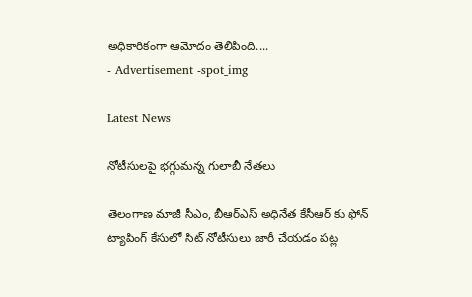అధికారికంగా ఆమోదం తెలిపింది....
- Advertisement -spot_img

Latest News

నోటీసుల‌పై భ‌గ్గుమ‌న్న గులాబీ నేత‌లు

తెలంగాణ మాజీ సీఎం, బీఆర్‌ఎస్ అధినేత కేసీఆర్ కు ఫోన్ ట్యాపింగ్ కేసులో సిట్‌ నోటీసులు జారీ చేయడం పట్ల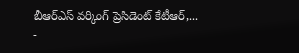బీఆర్‌ఎస్ వర్కింగ్ ప్రెసిడెంట్ కేటీఆర్,...
-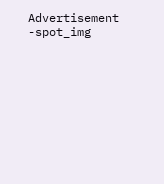Advertisement -spot_img